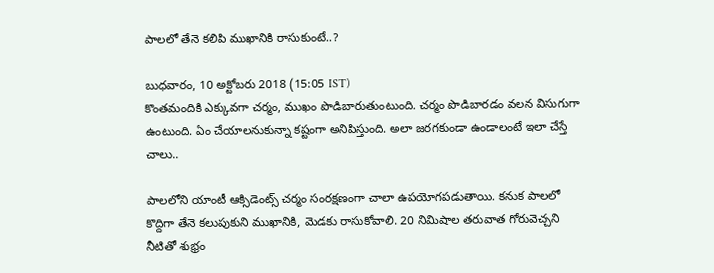పాలలో తేనె కలిపి ముఖానికి రాసుకుంటే..?

బుధవారం, 10 అక్టోబరు 2018 (15:05 IST)
కొంతమందికి ఎక్కువగా చర్మం, ముఖం పొడిబారుతుంటుంది. చర్మం పొడిబారడం వలన విసుగుగా ఉంటుంది. ఏం చేయాలనుకున్నా కష్టంగా అనిపిస్తుంది. అలా జరగకుండా ఉండాలంటే ఇలా చేస్తే చాలు..

పాలలోని యాంటీ ఆక్సిడెంట్స్ చర్మం సంరక్షణంగా చాలా ఉపయోగపడుతాయి. కనుక పాలలో కొద్దిగా తేనె కలుపుకుని ముఖానికి, మెడకు రాసుకోవాలి. 20 నిమిషాల తరువాత గోరువెచ్చని నీటితో శుభ్రం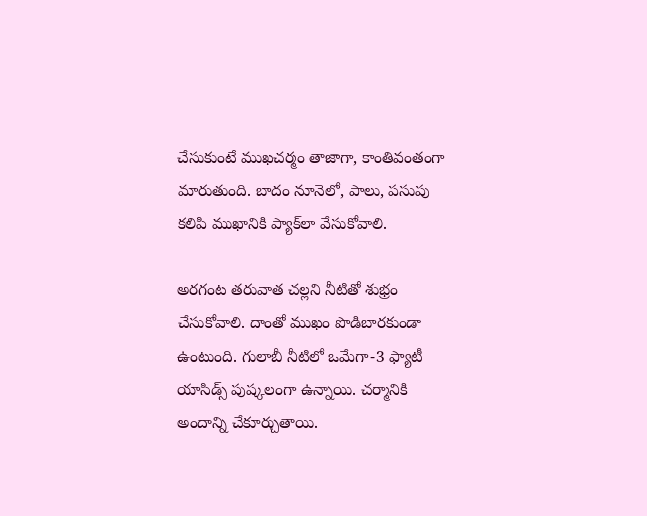చేసుకుంటే ముఖచర్మం తాజాగా, కాంతివంతంగా మారుతుంది. బాదం నూనెలో, పాలు, పసుపు కలిపి ముఖానికి ప్యాక్‌లా వేసుకోవాలి.

అరగంట తరువాత చల్లని నీటితో శుభ్రం చేసుకోవాలి. దాంతో ముఖం పొడిబారకుండా ఉంటుంది. గులాబీ నీటిలో ఒమేగా-3 ఫ్యాటీ యాసిడ్స్ పుష్కలంగా ఉన్నాయి. చర్మానికి అందాన్ని చేకూర్చుతాయి.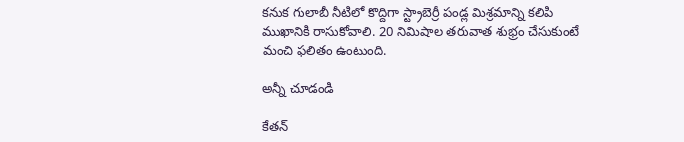కనుక గులాబీ నీటిలో కొద్దిగా ‌స్ట్రాబెర్రీ పండ్ల మిశ్రమాన్ని కలిపి ముఖానికి రాసుకోవాలి. 20 నిమిషాల తరువాత శుభ్రం చేసుకుంటే మంచి ఫలితం ఉంటుంది.

అన్నీ చూడండి

కేతన్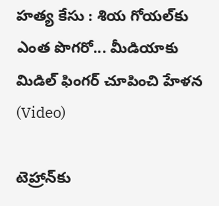హత్య కేసు : శియ గోయల్‌కు ఎంత పొగరో... మీడియాకు మిడిల్ ఫింగర్ చూపించి హేళన (Video)

టెహ్రాన్‌కు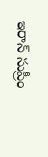ఇరాన్ సుప్రీం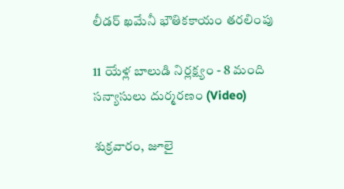లీడర్ ఖమేనీ భౌతికకాయం తరలింపు

11 యేళ్ల బాలుడి నిర్లక్ష్యం - 8 మంది సన్యాసులు దుర్మరణం (Video)

శుక్రవారం, జూలై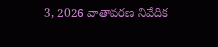3, 2026 వాతావరణ నివేదిక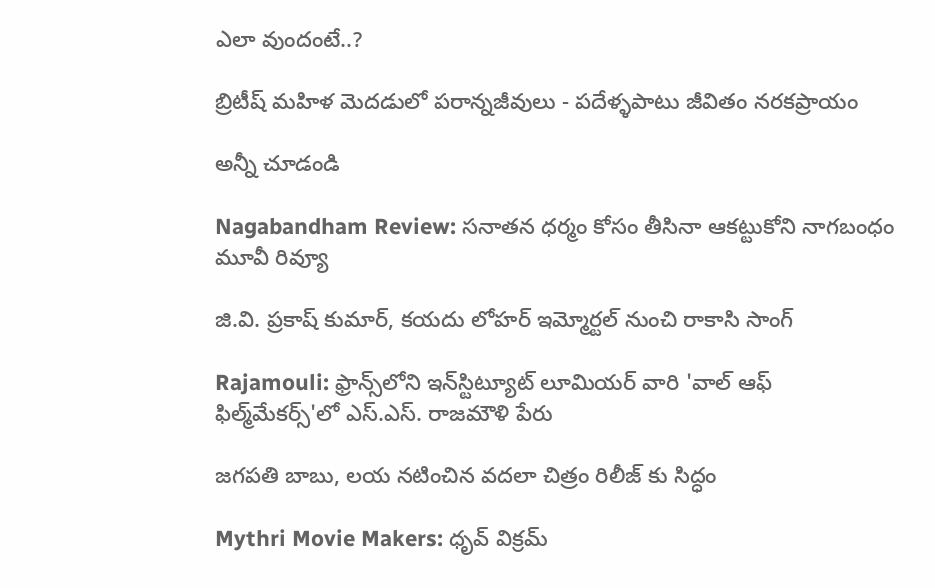ఎలా వుందంటే..?

బ్రిటీష్ మహిళ మెదడులో పరాన్నజీవులు - పదేళ్ళపాటు జీవితం నరకప్రాయం

అన్నీ చూడండి

Nagabandham Review: సనాతన ధర్మం కోసం తీసినా ఆకట్టుకోని నాగబంధం మూవీ రివ్యూ

జి.వి. ప్రకాష్ కుమార్, కయదు లోహర్ ఇమ్మోర్టల్ నుంచి రాకాసి సాంగ్

Rajamouli: ఫ్రాన్స్‌లోని ఇన్‌స్టిట్యూట్ లూమియర్ వారి 'వాల్ ఆఫ్ ఫిల్మ్‌మేకర్స్'లో ఎస్.ఎస్. రాజమౌళి పేరు

జగపతి బాబు, లయ నటించిన వదలా చిత్రం రిలీజ్ కు సిద్ధం

Mythri Movie Makers: ధృవ్ విక్రమ్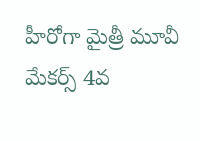హీరోగా మైత్రీ మూవీ మేకర్స్ 4వ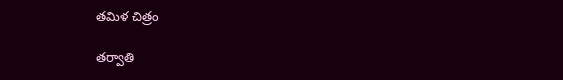తమిళ చిత్రం

తర్వాతి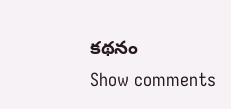కథనం
Show comments